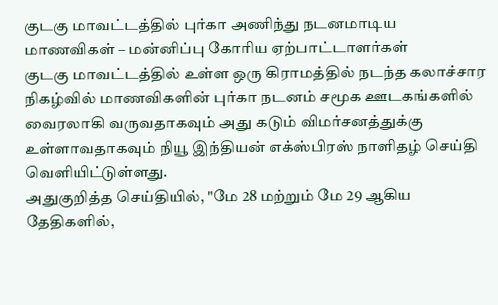குடகு மாவட்டத்தில் புர்கா அணிந்து நடனமாடிய மாணவிகள் – மன்னிப்பு கோரிய ஏற்பாட்டாளர்கள்
குடகு மாவட்டத்தில் உள்ள ஒரு கிராமத்தில் நடந்த கலாச்சார நிகழ்வில் மாணவிகளின் புர்கா நடனம் சமூக ஊடகங்களில் வைரலாகி வருவதாகவும் அது கடும் விமர்சனத்துக்கு உள்ளாவதாகவும் நியூ இந்தியன் எக்ஸ்பிரஸ் நாளிதழ் செய்தி வெளியிட்டுள்ளது.
அதுகுறித்த செய்தியில், "மே 28 மற்றும் மே 29 ஆகிய தேதிகளில்,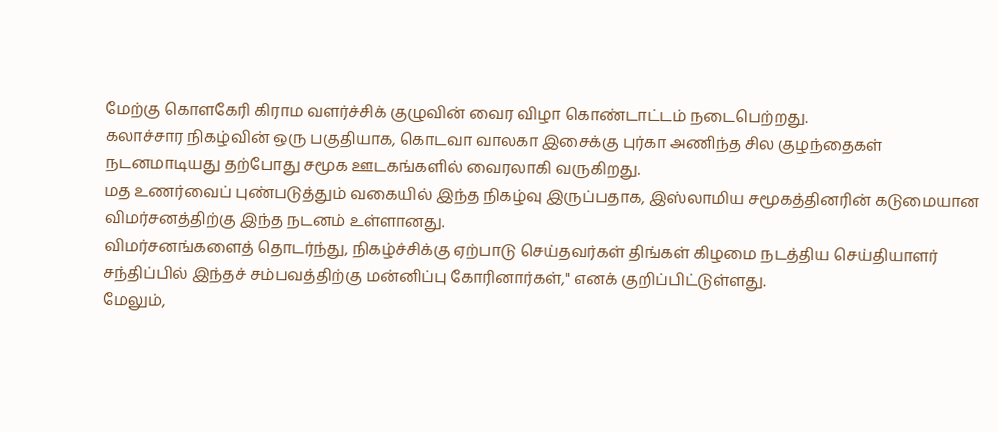மேற்கு கொளகேரி கிராம வளர்ச்சிக் குழுவின் வைர விழா கொண்டாட்டம் நடைபெற்றது.
கலாச்சார நிகழ்வின் ஒரு பகுதியாக, கொடவா வாலகா இசைக்கு புர்கா அணிந்த சில குழந்தைகள் நடனமாடியது தற்போது சமூக ஊடகங்களில் வைரலாகி வருகிறது.
மத உணர்வைப் புண்படுத்தும் வகையில் இந்த நிகழ்வு இருப்பதாக, இஸ்லாமிய சமூகத்தினரின் கடுமையான விமர்சனத்திற்கு இந்த நடனம் உள்ளானது.
விமர்சனங்களைத் தொடர்ந்து, நிகழ்ச்சிக்கு ஏற்பாடு செய்தவர்கள் திங்கள் கிழமை நடத்திய செய்தியாளர் சந்திப்பில் இந்தச் சம்பவத்திற்கு மன்னிப்பு கோரினார்கள்," எனக் குறிப்பிட்டுள்ளது.
மேலும்,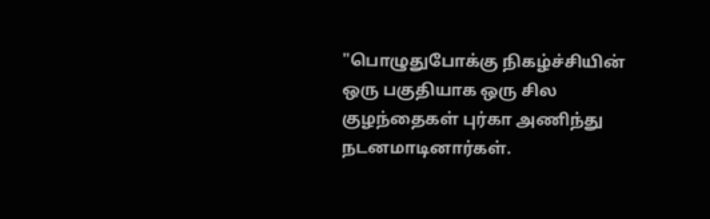"பொழுதுபோக்கு நிகழ்ச்சியின் ஒரு பகுதியாக ஒரு சில குழந்தைகள் புர்கா அணிந்து நடனமாடினார்கள்.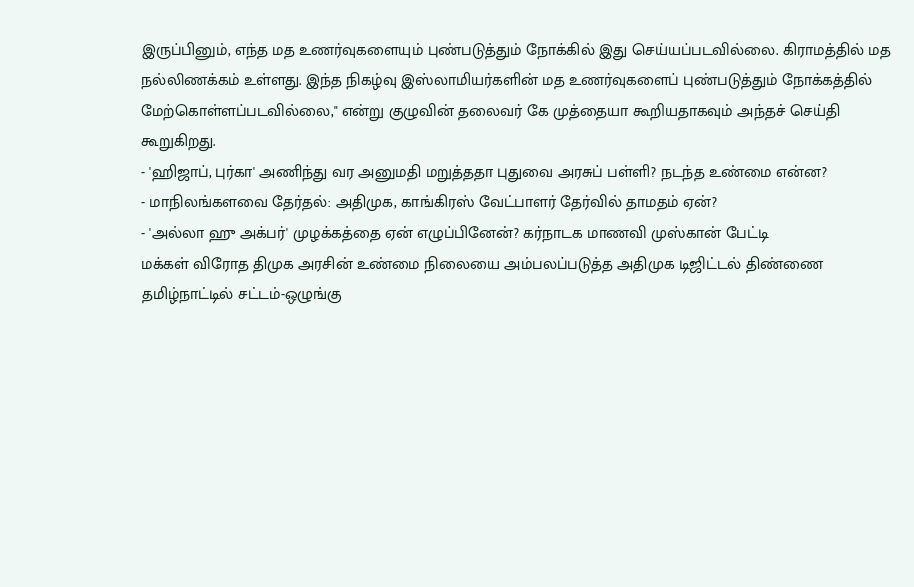இருப்பினும், எந்த மத உணர்வுகளையும் புண்படுத்தும் நோக்கில் இது செய்யப்படவில்லை. கிராமத்தில் மத நல்லிணக்கம் உள்ளது. இந்த நிகழ்வு இஸ்லாமியர்களின் மத உணர்வுகளைப் புண்படுத்தும் நோக்கத்தில் மேற்கொள்ளப்படவில்லை," என்று குழுவின் தலைவர் கே முத்தையா கூறியதாகவும் அந்தச் செய்தி கூறுகிறது.
- 'ஹிஜாப், புர்கா' அணிந்து வர அனுமதி மறுத்ததா புதுவை அரசுப் பள்ளி? நடந்த உண்மை என்ன?
- மாநிலங்களவை தேர்தல்: அதிமுக, காங்கிரஸ் வேட்பாளர் தேர்வில் தாமதம் ஏன்?
- 'அல்லா ஹு அக்பர்' முழக்கத்தை ஏன் எழுப்பினேன்? கர்நாடக மாணவி முஸ்கான் பேட்டி
மக்கள் விரோத திமுக அரசின் உண்மை நிலையை அம்பலப்படுத்த அதிமுக டிஜிட்டல் திண்ணை
தமிழ்நாட்டில் சட்டம்-ஒழுங்கு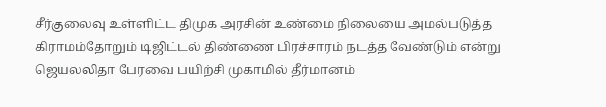சீர்குலைவு உள்ளிட்ட திமுக அரசின் உண்மை நிலையை அமல்படுத்த கிராமம்தோறும் டிஜிட்டல் திண்ணை பிரச்சாரம் நடத்த வேண்டும் என்று ஜெயலலிதா பேரவை பயிற்சி முகாமில் தீர்மானம்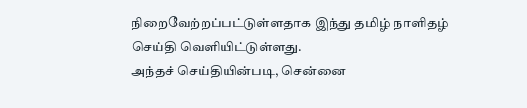நிறைவேற்றப்பட்டுள்ளதாக இந்து தமிழ் நாளிதழ் செய்தி வெளியிட்டுள்ளது.
அந்தச் செய்தியின்படி, சென்னை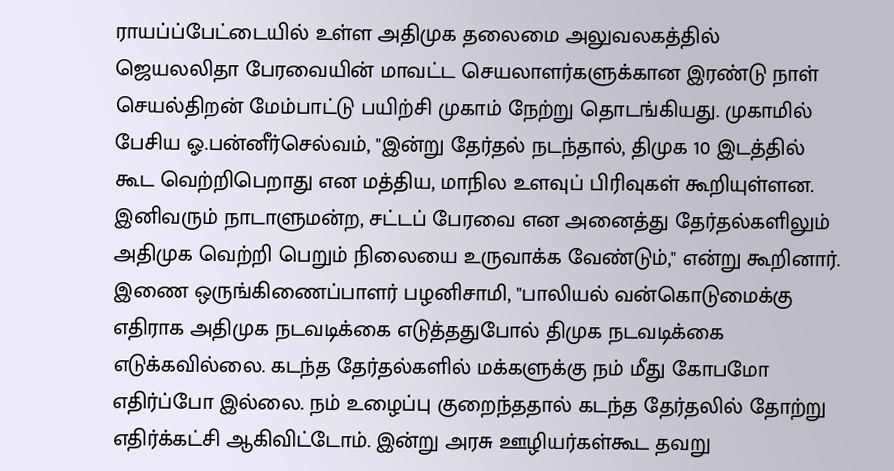ராயப்ப்பேட்டையில் உள்ள அதிமுக தலைமை அலுவலகத்தில் ஜெயலலிதா பேரவையின் மாவட்ட செயலாளர்களுக்கான இரண்டு நாள் செயல்திறன் மேம்பாட்டு பயிற்சி முகாம் நேற்று தொடங்கியது. முகாமில் பேசிய ஓ.பன்னீர்செல்வம், "இன்று தேர்தல் நடந்தால், திமுக 10 இடத்தில் கூட வெற்றிபெறாது என மத்திய, மாநில உளவுப் பிரிவுகள் கூறியுள்ளன. இனிவரும் நாடாளுமன்ற, சட்டப் பேரவை என அனைத்து தேர்தல்களிலும் அதிமுக வெற்றி பெறும் நிலையை உருவாக்க வேண்டும்," என்று கூறினார்.
இணை ஒருங்கிணைப்பாளர் பழனிசாமி, "பாலியல் வன்கொடுமைக்கு எதிராக அதிமுக நடவடிக்கை எடுத்ததுபோல் திமுக நடவடிக்கை எடுக்கவில்லை. கடந்த தேர்தல்களில் மக்களுக்கு நம் மீது கோபமோ எதிர்ப்போ இல்லை. நம் உழைப்பு குறைந்ததால் கடந்த தேர்தலில் தோற்று எதிர்க்கட்சி ஆகிவிட்டோம். இன்று அரசு ஊழியர்கள்கூட தவறு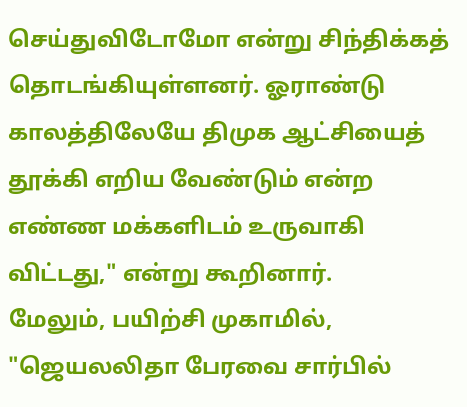செய்துவிடோமோ என்று சிந்திக்கத் தொடங்கியுள்ளனர். ஓராண்டு காலத்திலேயே திமுக ஆட்சியைத் தூக்கி எறிய வேண்டும் என்ற எண்ண மக்களிடம் உருவாகி விட்டது," என்று கூறினார்.
மேலும், பயிற்சி முகாமில், "ஜெயலலிதா பேரவை சார்பில்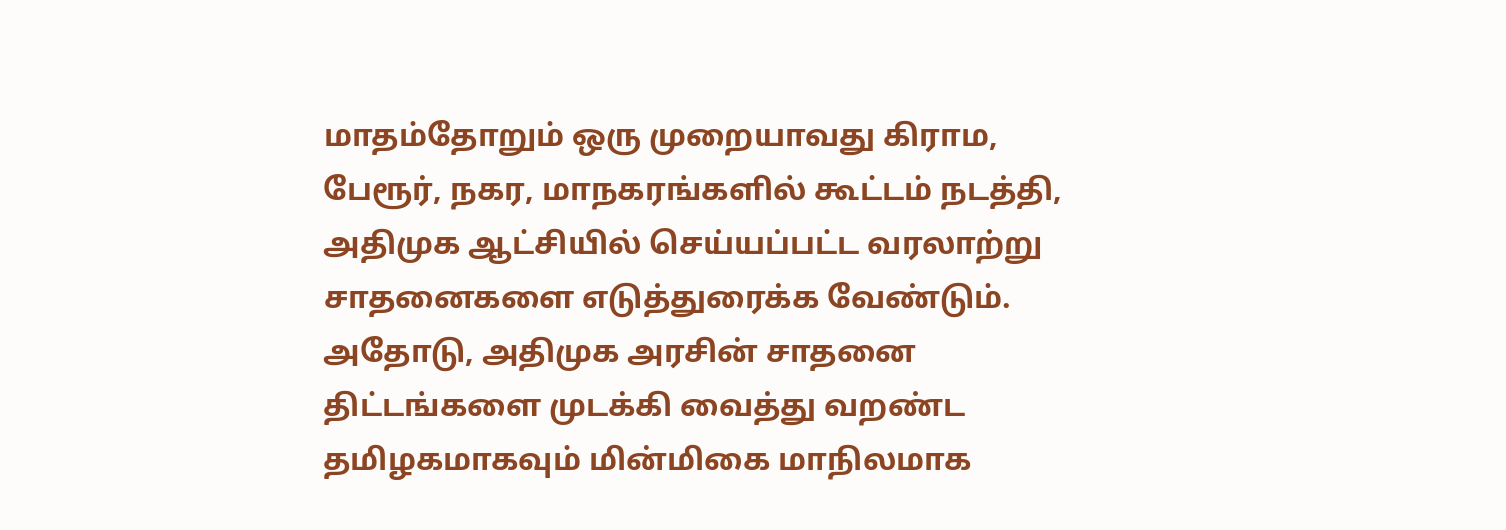மாதம்தோறும் ஒரு முறையாவது கிராம, பேரூர், நகர, மாநகரங்களில் கூட்டம் நடத்தி, அதிமுக ஆட்சியில் செய்யப்பட்ட வரலாற்று சாதனைகளை எடுத்துரைக்க வேண்டும். அதோடு, அதிமுக அரசின் சாதனை திட்டங்களை முடக்கி வைத்து வறண்ட தமிழகமாகவும் மின்மிகை மாநிலமாக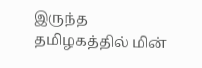இருந்த தமிழகத்தில் மின்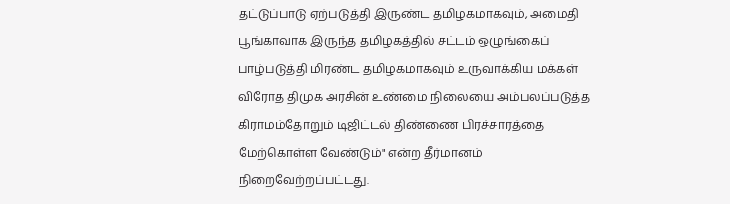தட்டுப்பாடு ஏற்படுத்தி இருண்ட தமிழகமாகவும், அமைதி பூங்காவாக இருந்த தமிழகத்தில் சட்டம் ஒழுங்கைப் பாழ்படுத்தி மிரண்ட தமிழகமாகவும் உருவாக்கிய மக்கள் விரோத திமுக அரசின் உண்மை நிலையை அம்பலப்படுத்த கிராமம்தோறும் டிஜிட்டல் திண்ணை பிரச்சாரத்தை மேற்கொள்ள வேண்டும்" என்ற தீர்மானம் நிறைவேற்றப்பட்டது.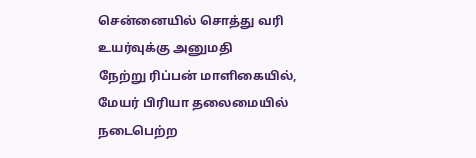சென்னையில் சொத்து வரி உயர்வுக்கு அனுமதி
நேற்று ரிப்பன் மாளிகையில், மேயர் பிரியா தலைமையில் நடைபெற்ற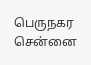பெருநகர சென்னை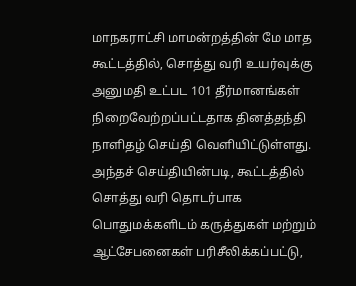மாநகராட்சி மாமன்றத்தின் மே மாத கூட்டத்தில், சொத்து வரி உயர்வுக்கு அனுமதி உட்பட 101 தீர்மானங்கள் நிறைவேற்றப்பட்டதாக தினத்தந்தி நாளிதழ் செய்தி வெளியிட்டுள்ளது.
அந்தச் செய்தியின்படி, கூட்டத்தில் சொத்து வரி தொடர்பாக பொதுமக்களிடம் கருத்துகள் மற்றும் ஆட்சேபனைகள் பரிசீலிக்கப்பட்டு,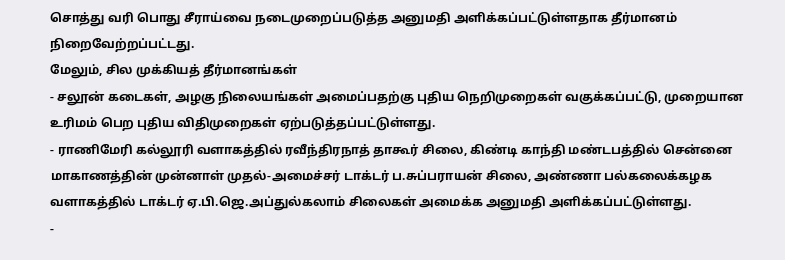சொத்து வரி பொது சீராய்வை நடைமுறைப்படுத்த அனுமதி அளிக்கப்பட்டுள்ளதாக தீர்மானம் நிறைவேற்றப்பட்டது.
மேலும், சில முக்கியத் தீர்மானங்கள்
- சலூன் கடைகள், அழகு நிலையங்கள் அமைப்பதற்கு புதிய நெறிமுறைகள் வகுக்கப்பட்டு, முறையான உரிமம் பெற புதிய விதிமுறைகள் ஏற்படுத்தப்பட்டுள்ளது.
- ராணிமேரி கல்லூரி வளாகத்தில் ரவீந்திரநாத் தாகூர் சிலை, கிண்டி காந்தி மண்டபத்தில் சென்னை மாகாணத்தின் முன்னாள் முதல்-அமைச்சர் டாக்டர் ப.சுப்பராயன் சிலை, அண்ணா பல்கலைக்கழக வளாகத்தில் டாக்டர் ஏ.பி.ஜெ.அப்துல்கலாம் சிலைகள் அமைக்க அனுமதி அளிக்கப்பட்டுள்ளது.
-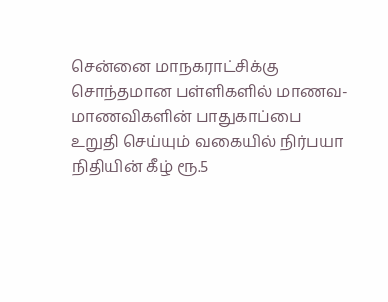சென்னை மாநகராட்சிக்கு சொந்தமான பள்ளிகளில் மாணவ-மாணவிகளின் பாதுகாப்பை உறுதி செய்யும் வகையில் நிர்பயா நிதியின் கீழ் ரூ.5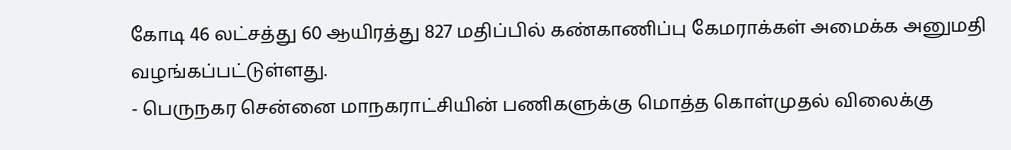கோடி 46 லட்சத்து 60 ஆயிரத்து 827 மதிப்பில் கண்காணிப்பு கேமராக்கள் அமைக்க அனுமதி வழங்கப்பட்டுள்ளது.
- பெருநகர சென்னை மாநகராட்சியின் பணிகளுக்கு மொத்த கொள்முதல் விலைக்கு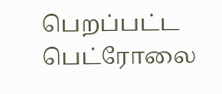பெறப்பட்ட பெட்ரோலை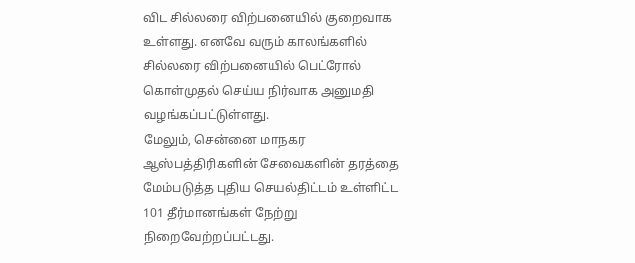விட சில்லரை விற்பனையில் குறைவாக உள்ளது. எனவே வரும் காலங்களில் சில்லரை விற்பனையில் பெட்ரோல் கொள்முதல் செய்ய நிர்வாக அனுமதி வழங்கப்பட்டுள்ளது.
மேலும், சென்னை மாநகர ஆஸ்பத்திரிகளின் சேவைகளின் தரத்தை மேம்படுத்த புதிய செயல்திட்டம் உள்ளிட்ட 101 தீர்மானங்கள் நேற்று நிறைவேற்றப்பட்டது.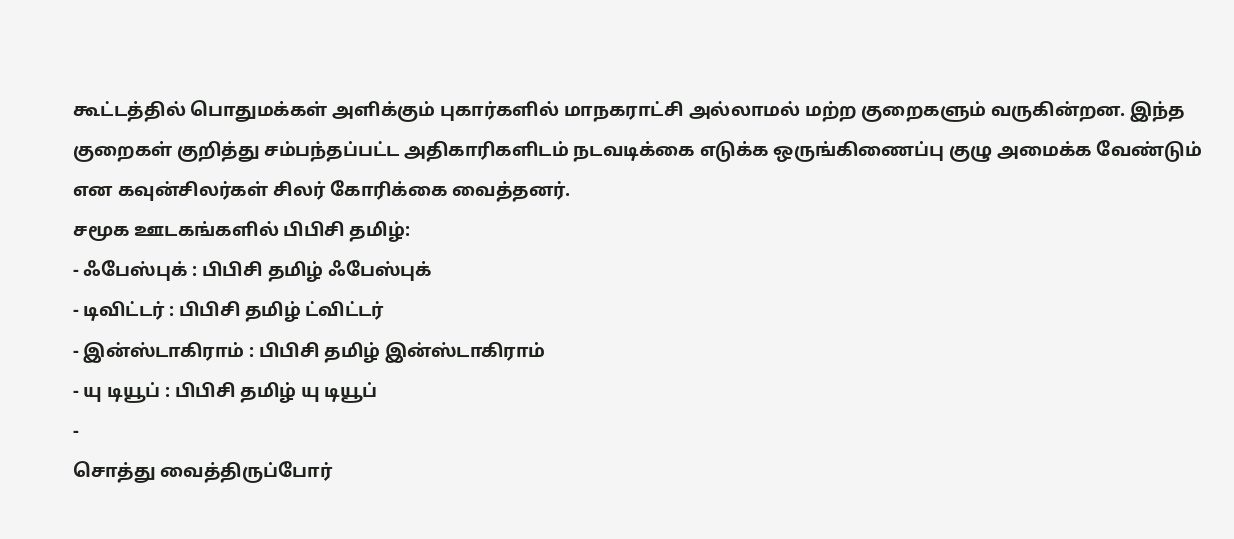கூட்டத்தில் பொதுமக்கள் அளிக்கும் புகார்களில் மாநகராட்சி அல்லாமல் மற்ற குறைகளும் வருகின்றன. இந்த குறைகள் குறித்து சம்பந்தப்பட்ட அதிகாரிகளிடம் நடவடிக்கை எடுக்க ஒருங்கிணைப்பு குழு அமைக்க வேண்டும் என கவுன்சிலர்கள் சிலர் கோரிக்கை வைத்தனர்.
சமூக ஊடகங்களில் பிபிசி தமிழ்:
- ஃபேஸ்புக் : பிபிசி தமிழ் ஃபேஸ்புக்
- டிவிட்டர் : பிபிசி தமிழ் ட்விட்டர்
- இன்ஸ்டாகிராம் : பிபிசி தமிழ் இன்ஸ்டாகிராம்
- யு டியூப் : பிபிசி தமிழ் யு டியூப்
-
சொத்து வைத்திருப்போர்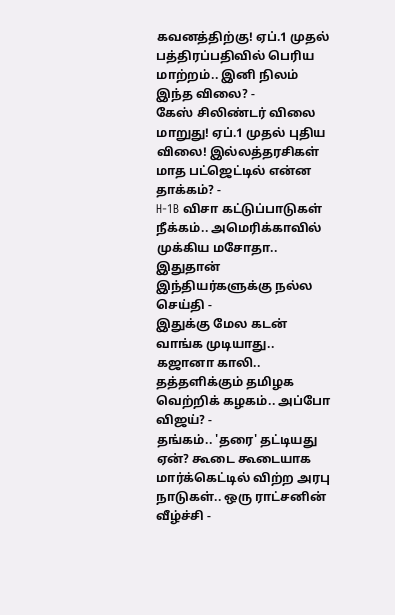கவனத்திற்கு! ஏப்.1 முதல் பத்திரப்பதிவில் பெரிய மாற்றம்.. இனி நிலம் இந்த விலை? -
கேஸ் சிலிண்டர் விலை மாறுது! ஏப்.1 முதல் புதிய விலை! இல்லத்தரசிகள் மாத பட்ஜெட்டில் என்ன தாக்கம்? -
H-1B விசா கட்டுப்பாடுகள் நீக்கம்.. அமெரிக்காவில் முக்கிய மசோதா.. இதுதான் இந்தியர்களுக்கு நல்ல செய்தி -
இதுக்கு மேல கடன் வாங்க முடியாது.. கஜானா காலி.. தத்தளிக்கும் தமிழக வெற்றிக் கழகம்.. அப்போ விஜய்? -
தங்கம்.. 'தரை' தட்டியது ஏன்? கூடை கூடையாக மார்க்கெட்டில் விற்ற அரபு நாடுகள்.. ஒரு ராட்சனின் வீழ்ச்சி -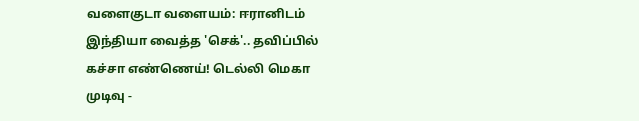வளைகுடா வளையம்: ஈரானிடம் இந்தியா வைத்த 'செக்'.. தவிப்பில் கச்சா எண்ணெய்! டெல்லி மெகா முடிவு -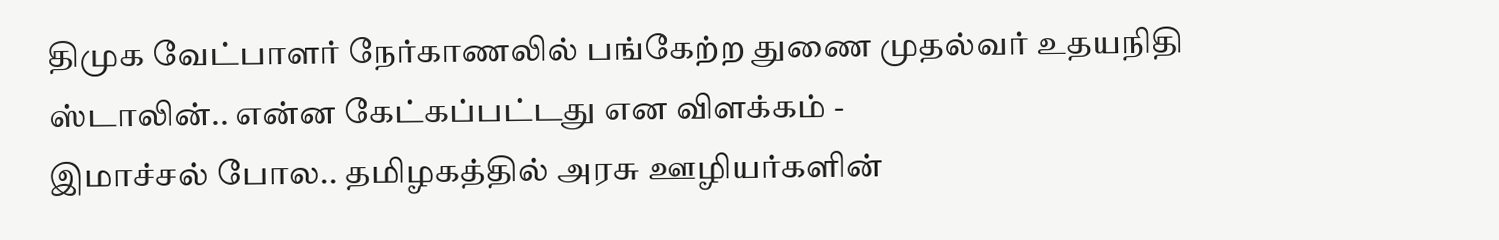திமுக வேட்பாளர் நேர்காணலில் பங்கேற்ற துணை முதல்வர் உதயநிதி ஸ்டாலின்.. என்ன கேட்கப்பட்டது என விளக்கம் -
இமாச்சல் போல.. தமிழகத்தில் அரசு ஊழியர்களின்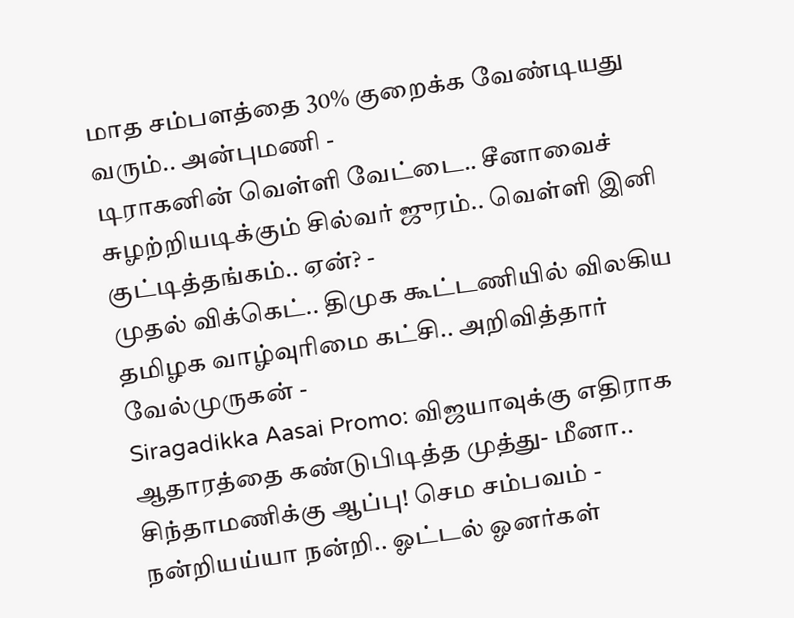மாத சம்பளத்தை 30% குறைக்க வேண்டியது வரும்.. அன்புமணி -
டிராகனின் வெள்ளி வேட்டை.. சீனாவைச் சுழற்றியடிக்கும் சில்வர் ஜுரம்.. வெள்ளி இனி குட்டித்தங்கம்.. ஏன்? -
முதல் விக்கெட்.. திமுக கூட்டணியில் விலகிய தமிழக வாழ்வுரிமை கட்சி.. அறிவித்தார் வேல்முருகன் -
Siragadikka Aasai Promo: விஜயாவுக்கு எதிராக ஆதாரத்தை கண்டுபிடித்த முத்து- மீனா.. சிந்தாமணிக்கு ஆப்பு! செம சம்பவம் -
நன்றியய்யா நன்றி.. ஓட்டல் ஓனர்கள்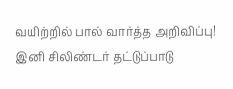வயிற்றில் பால் வார்த்த அறிவிப்பு! இனி சிலிண்டர் தட்டுப்பாடு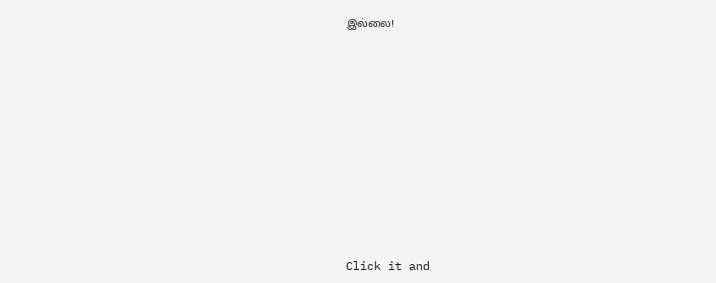இல்லை!















Click it and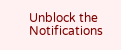Unblock the Notifications